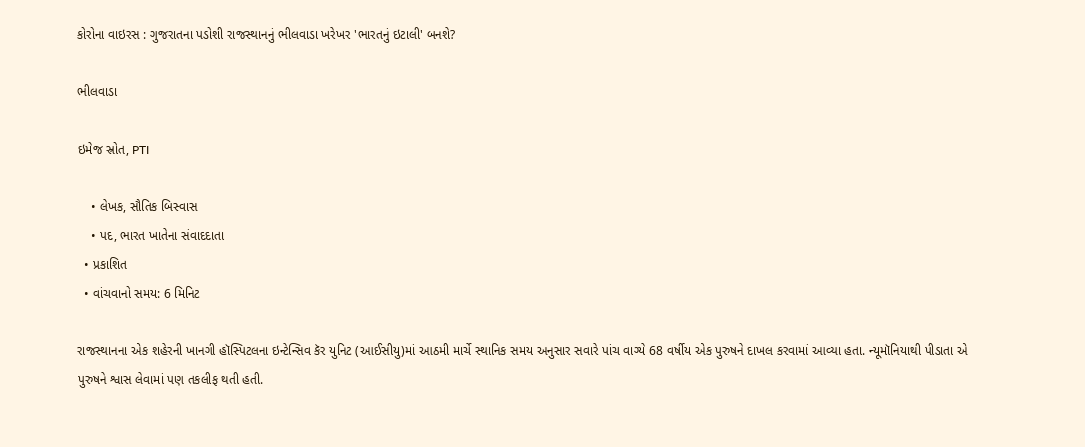કોરોના વાઇરસ : ગુજરાતના પડોશી રાજસ્થાનનું ભીલવાડા ખરેખર 'ભારતનું ઇટાલી' બનશે?

ભીલવાડા

ઇમેજ સ્રોત, PTI

    • લેખક, સૌતિક બિસ્વાસ
    • પદ, ભારત ખાતેના સંવાદદાતા
  • પ્રકાશિત
  • વાંચવાનો સમય: 6 મિનિટ

રાજસ્થાનના એક શહેરની ખાનગી હૉસ્પિટલના ઇન્ટેન્સિવ કૅર યુનિટ (આઈસીયુ)માં આઠમી માર્ચે સ્થાનિક સમય અનુસાર સવારે પાંચ વાગ્યે 68 વર્ષીય એક પુરુષને દાખલ કરવામાં આવ્યા હતા. ન્યૂમૉનિયાથી પીડાતા એ પુરુષને શ્વાસ લેવામાં પણ તકલીફ થતી હતી.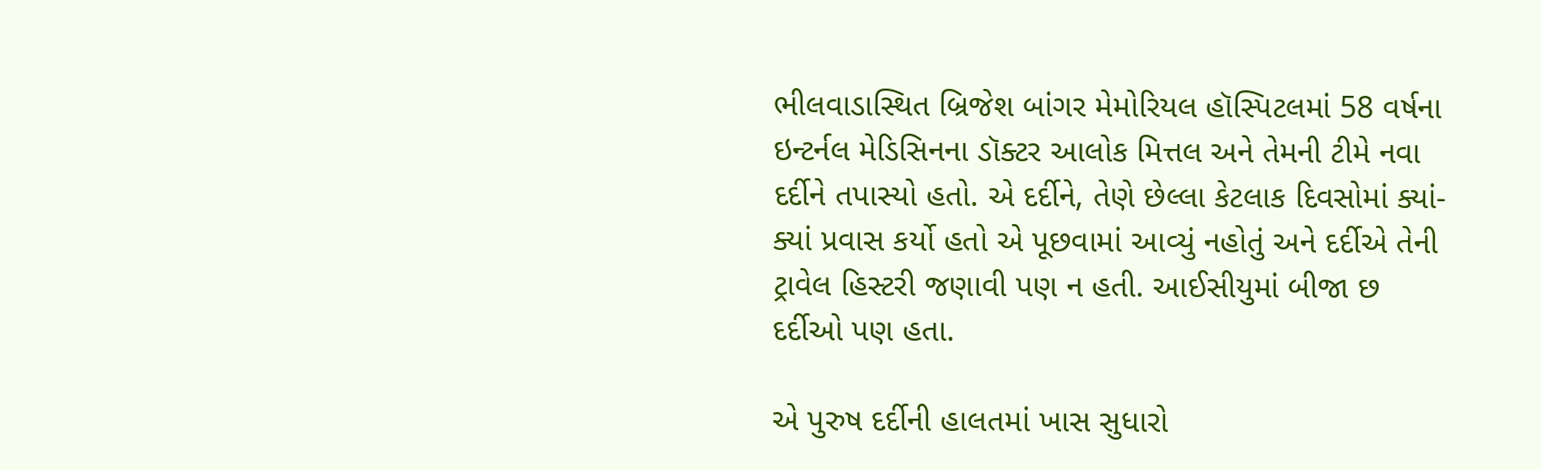ભીલવાડાસ્થિત બ્રિજેશ બાંગર મેમોરિયલ હૉસ્પિટલમાં 58 વર્ષના ઇન્ટર્નલ મેડિસિનના ડૉક્ટર આલોક મિત્તલ અને તેમની ટીમે નવા દર્દીને તપાસ્યો હતો. એ દર્દીને, તેણે છેલ્લા કેટલાક દિવસોમાં ક્યાં-ક્યાં પ્રવાસ કર્યો હતો એ પૂછવામાં આવ્યું નહોતું અને દર્દીએ તેની ટ્રાવેલ હિસ્ટરી જણાવી પણ ન હતી. આઈસીયુમાં બીજા છ દર્દીઓ પણ હતા.

એ પુરુષ દર્દીની હાલતમાં ખાસ સુધારો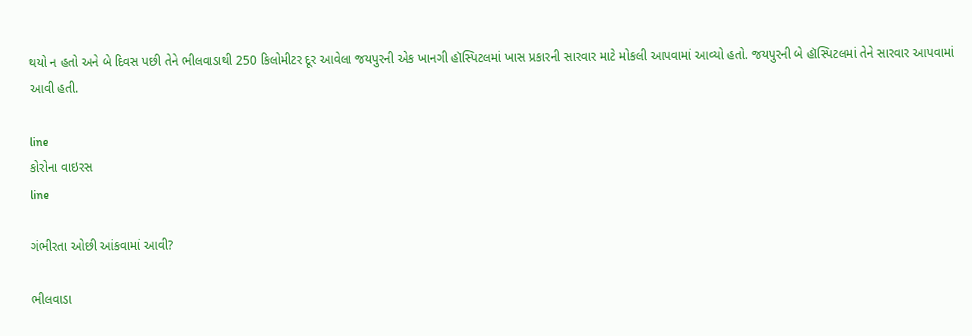થયો ન હતો અને બે દિવસ પછી તેને ભીલવાડાથી 250 કિલોમીટર દૂર આવેલા જયપુરની એક ખાનગી હૉસ્પિટલમાં ખાસ પ્રકારની સારવાર માટે મોકલી આપવામાં આવ્યો હતો. જયપુરની બે હૉસ્પિટલમાં તેને સારવાર આપવામાં આવી હતી.

line
કોરોના વાઇરસ
line

ગંભીરતા ઓછી આંકવામાં આવી?

ભીલવાડા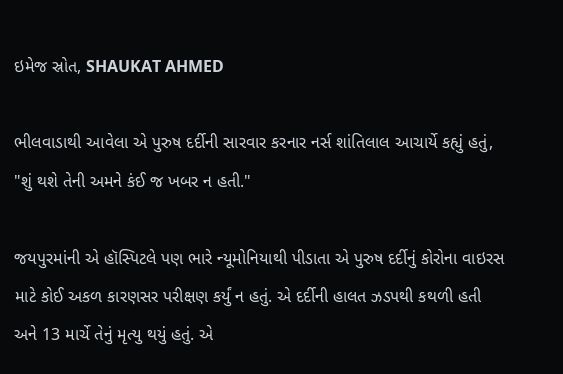ઇમેજ સ્રોત, SHAUKAT AHMED

ભીલવાડાથી આવેલા એ પુરુષ દર્દીની સારવાર કરનાર નર્સ શાંતિલાલ આચાર્યે કહ્યું હતું, "શું થશે તેની અમને કંઈ જ ખબર ન હતી."

જયપુરમાંની એ હૉસ્પિટલે પણ ભારે ન્યૂમોનિયાથી પીડાતા એ પુરુષ દર્દીનું કોરોના વાઇરસ માટે કોઈ અકળ કારણસર પરીક્ષણ કર્યું ન હતું. એ દર્દીની હાલત ઝડપથી કથળી હતી અને 13 માર્ચે તેનું મૃત્યુ થયું હતું. એ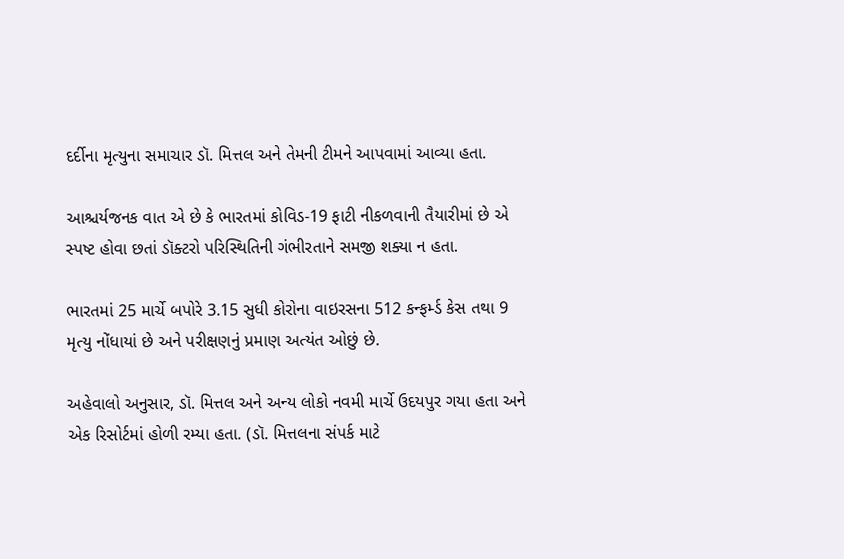દર્દીના મૃત્યુના સમાચાર ડૉ. મિત્તલ અને તેમની ટીમને આપવામાં આવ્યા હતા.

આશ્ચર્યજનક વાત એ છે કે ભારતમાં કોવિડ-19 ફાટી નીકળવાની તૈયારીમાં છે એ સ્પષ્ટ હોવા છતાં ડૉક્ટરો પરિસ્થિતિની ગંભીરતાને સમજી શક્યા ન હતા.

ભારતમાં 25 માર્ચે બપોરે 3.15 સુધી કોરોના વાઇરસના 512 કન્ફર્મ્ડ કેસ તથા 9 મૃત્યુ નોંધાયાં છે અને પરીક્ષણનું પ્રમાણ અત્યંત ઓછું છે.

અહેવાલો અનુસાર, ડૉ. મિત્તલ અને અન્ય લોકો નવમી માર્ચે ઉદયપુર ગયા હતા અને એક રિસોર્ટમાં હોળી રમ્યા હતા. (ડૉ. મિત્તલના સંપર્ક માટે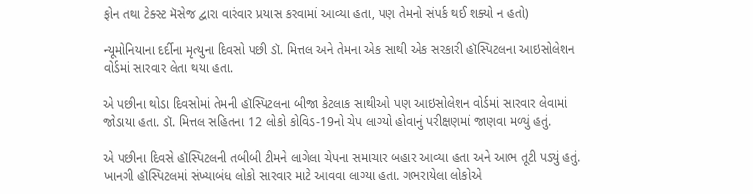ફોન તથા ટેક્સ્ટ મૅસેજ દ્વારા વારંવાર પ્રયાસ કરવામાં આવ્યા હતા, પણ તેમનો સંપર્ક થઈ શક્યો ન હતો)

ન્યૂમોનિયાના દર્દીના મૃત્યુના દિવસો પછી ડૉ. મિત્તલ અને તેમના એક સાથી એક સરકારી હૉસ્પિટલના આઇસોલેશન વોર્ડમાં સારવાર લેતા થયા હતા.

એ પછીના થોડા દિવસોમાં તેમની હૉસ્પિટલના બીજા કેટલાક સાથીઓ પણ આઇસોલેશન વોર્ડમાં સારવાર લેવામાં જોડાયા હતા. ડૉ. મિત્તલ સહિતના 12 લોકો કોવિડ-19નો ચેપ લાગ્યો હોવાનું પરીક્ષણમાં જાણવા મળ્યું હતું.

એ પછીના દિવસે હૉસ્પિટલની તબીબી ટીમને લાગેલા ચેપના સમાચાર બહાર આવ્યા હતા અને આભ તૂટી પડ્યું હતું. ખાનગી હૉસ્પિટલમાં સંખ્યાબંધ લોકો સારવાર માટે આવવા લાગ્યા હતા. ગભરાયેલા લોકોએ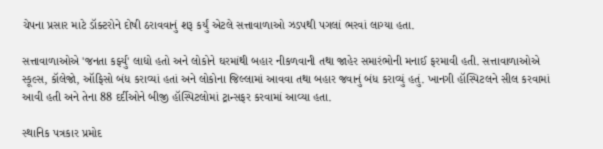ચેપના પ્રસાર માટે ડૉક્ટરોને દોષી ઠરાવવાનું શરૂ કર્યું એટલે સત્તાવાળાઓ ઝડપથી પગલાં ભરવાં લાગ્યા હતા.

સત્તાવાળાઓએ 'જનતા કર્ફ્યુ' લાદ્યો હતો અને લોકોને ઘરમાંથી બહાર નીકળવાની તથા જાહેર સમારંભોની મનાઈ ફરમાવી હતી. સત્તાવાળાઓએ સ્કૂલ્સ, કૉલેજો, ઑફિસો બંધ કરાવ્યાં હતાં અને લોકોના જિલ્લામાં આવવા તથા બહાર જવાનું બંધ કરાવ્યું હતું. ખાનગી હૉસ્પિટલને સીલ કરવામાં આવી હતી અને તેના 88 દર્દીઓને બીજી હૉસ્પિટલોમાં ટ્રાન્સફર કરવામાં આવ્યા હતા.

સ્થાનિક પત્રકાર પ્રમોદ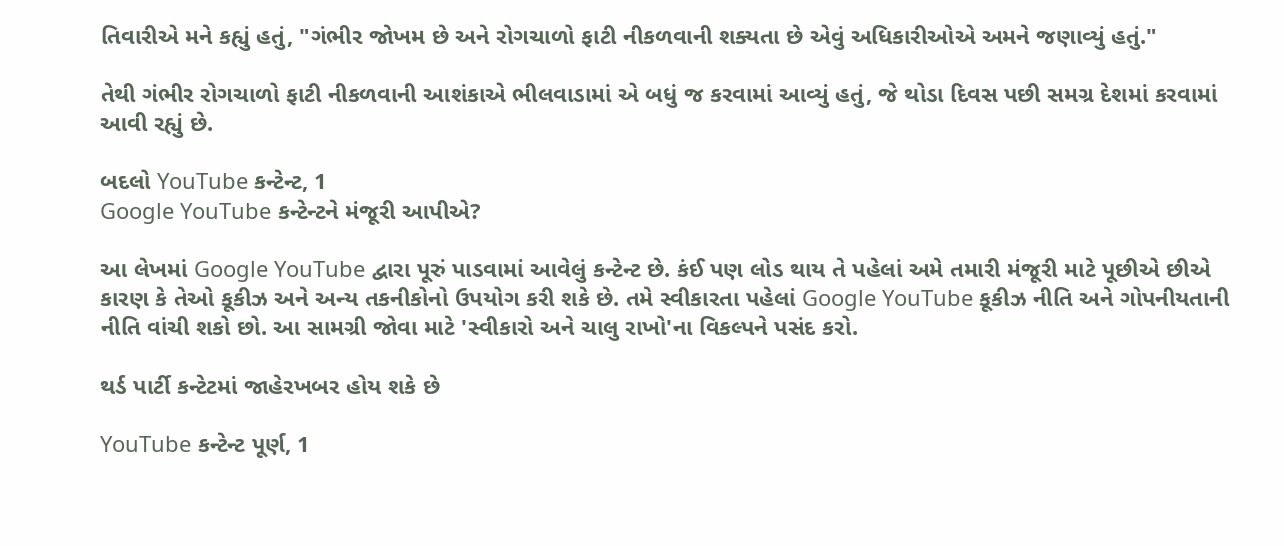તિવારીએ મને કહ્યું હતું, "ગંભીર જોખમ છે અને રોગચાળો ફાટી નીકળવાની શક્યતા છે એવું અધિકારીઓએ અમને જણાવ્યું હતું."

તેથી ગંભીર રોગચાળો ફાટી નીકળવાની આશંકાએ ભીલવાડામાં એ બધું જ કરવામાં આવ્યું હતું, જે થોડા દિવસ પછી સમગ્ર દેશમાં કરવામાં આવી રહ્યું છે.

બદલો YouTube કન્ટેન્ટ, 1
Google YouTube કન્ટેન્ટને મંજૂરી આપીએ?

આ લેખમાં Google YouTube દ્વારા પૂરું પાડવામાં આવેલું કન્ટેન્ટ છે. કંઈ પણ લોડ થાય તે પહેલાં અમે તમારી મંજૂરી માટે પૂછીએ છીએ કારણ કે તેઓ કૂકીઝ અને અન્ય તકનીકોનો ઉપયોગ કરી શકે છે. તમે સ્વીકારતા પહેલાં Google YouTube કૂકીઝ નીતિ અને ગોપનીયતાની નીતિ વાંચી શકો છો. આ સામગ્રી જોવા માટે 'સ્વીકારો અને ચાલુ રાખો'ના વિકલ્પને પસંદ કરો.

થર્ડ પાર્ટી કન્ટેટમાં જાહેરખબર હોય શકે છે

YouTube કન્ટેન્ટ પૂર્ણ, 1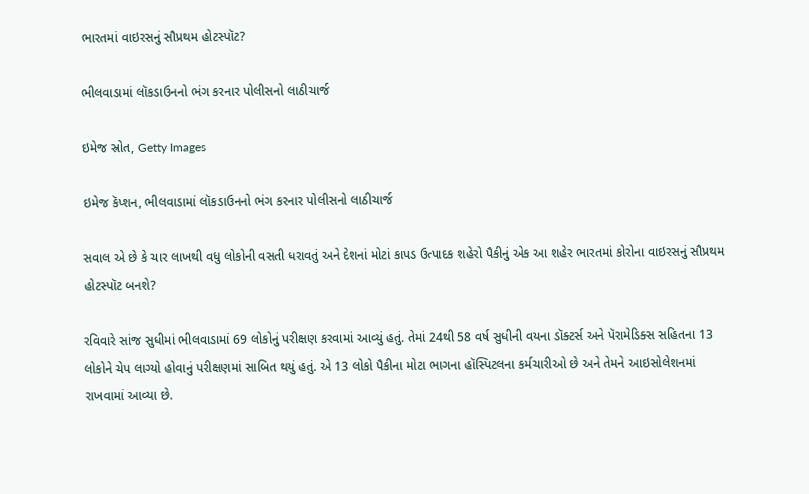ભારતમાં વાઇરસનું સૌપ્રથમ હોટસ્પૉટ?

ભીલવાડામાં લૉકડાઉનનો ભંગ કરનાર પોલીસનો લાઠીચાર્જ

ઇમેજ સ્રોત, Getty Images

ઇમેજ કૅપ્શન, ભીલવાડામાં લૉકડાઉનનો ભંગ કરનાર પોલીસનો લાઠીચાર્જ

સવાલ એ છે કે ચાર લાખથી વધુ લોકોની વસતી ધરાવતું અને દેશનાં મોટાં કાપડ ઉત્પાદક શહેરો પૈકીનું એક આ શહેર ભારતમાં કોરોના વાઇરસનું સૌપ્રથમ હોટસ્પૉટ બનશે?

રવિવારે સાંજ સુધીમાં ભીલવાડામાં 69 લોકોનું પરીક્ષણ કરવામાં આવ્યું હતું. તેમાં 24થી 58 વર્ષ સુધીની વયના ડૉક્ટર્સ અને પૅરામેડિક્સ સહિતના 13 લોકોને ચેપ લાગ્યો હોવાનું પરીક્ષણમાં સાબિત થયું હતું. એ 13 લોકો પૈકીના મોટા ભાગના હૉસ્પિટલના કર્મચારીઓ છે અને તેમને આઇસોલેશનમાં રાખવામાં આવ્યા છે.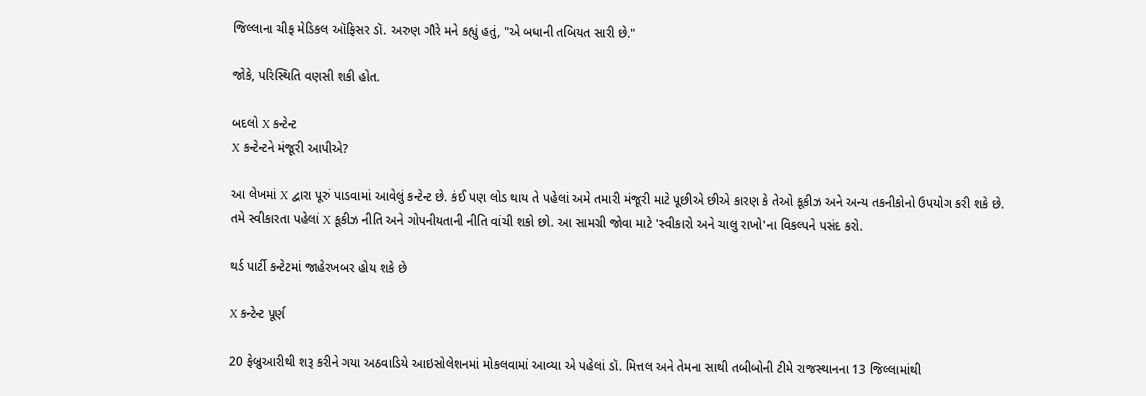જિલ્લાના ચીફ મેડિકલ ઑફિસર ડૉ. અરુણ ગૌરે મને કહ્યું હતું, "એ બધાની તબિયત સારી છે."

જોકે, પરિસ્થિતિ વણસી શકી હોત.

બદલો X કન્ટેન્ટ
X કન્ટેન્ટને મંજૂરી આપીએ?

આ લેખમાં X દ્વારા પૂરું પાડવામાં આવેલું કન્ટેન્ટ છે. કંઈ પણ લોડ થાય તે પહેલાં અમે તમારી મંજૂરી માટે પૂછીએ છીએ કારણ કે તેઓ કૂકીઝ અને અન્ય તકનીકોનો ઉપયોગ કરી શકે છે. તમે સ્વીકારતા પહેલાં X કૂકીઝ નીતિ અને ગોપનીયતાની નીતિ વાંચી શકો છો. આ સામગ્રી જોવા માટે 'સ્વીકારો અને ચાલુ રાખો'ના વિકલ્પને પસંદ કરો.

થર્ડ પાર્ટી કન્ટેટમાં જાહેરખબર હોય શકે છે

X કન્ટેન્ટ પૂર્ણ

20 ફેબ્રુઆરીથી શરૂ કરીને ગયા અઠવાડિયે આઇસોલેશનમાં મોકલવામાં આવ્યા એ પહેલાં ડૉ. મિત્તલ અને તેમના સાથી તબીબોની ટીમે રાજસ્થાનના 13 જિલ્લામાંથી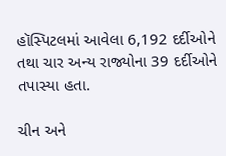હૉસ્પિટલમાં આવેલા 6,192 દર્દીઓને તથા ચાર અન્ય રાજ્યોના 39 દર્દીઓને તપાસ્યા હતા.

ચીન અને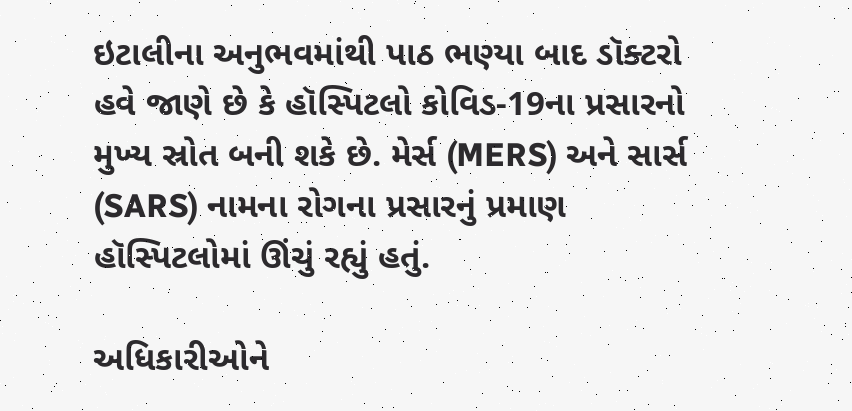ઇટાલીના અનુભવમાંથી પાઠ ભણ્યા બાદ ડૉક્ટરો હવે જાણે છે કે હૉસ્પિટલો કોવિડ-19ના પ્રસારનો મુખ્ય સ્રોત બની શકે છે. મેર્સ (MERS) અને સાર્સ (SARS) નામના રોગના પ્રસારનું પ્રમાણ હૉસ્પિટલોમાં ઊંચું રહ્યું હતું.

અધિકારીઓને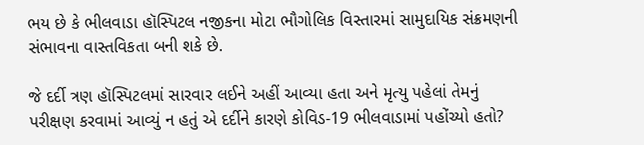ભય છે કે ભીલવાડા હૉસ્પિટલ નજીકના મોટા ભૌગોલિક વિસ્તારમાં સામુદાયિક સંક્રમણની સંભાવના વાસ્તવિકતા બની શકે છે.

જે દર્દી ત્રણ હૉસ્પિટલમાં સારવાર લઈને અહીં આવ્યા હતા અને મૃત્યુ પહેલાં તેમનું પરીક્ષણ કરવામાં આવ્યું ન હતું એ દર્દીને કારણે કોવિડ-19 ભીલવાડામાં પહોંચ્યો હતો?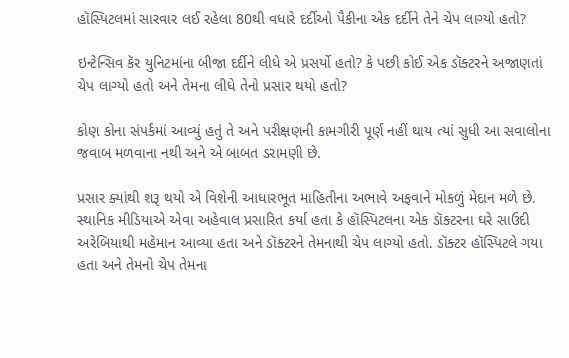હૉસ્પિટલમાં સારવાર લઈ રહેલા 80થી વધારે દર્દીઓ પૈકીના એક દર્દીને તેને ચેપ લાગ્યો હતો?

ઇન્ટેન્સિવ કૅર યુનિટમાંના બીજા દર્દીને લીધે એ પ્રસર્યો હતો? કે પછી કોઈ એક ડૉક્ટરને અજાણતાં ચેપ લાગ્યો હતો અને તેમના લીધે તેનો પ્રસાર થયો હતો?

કોણ કોના સંપર્કમાં આવ્યું હતું તે અને પરીક્ષણની કામગીરી પૂર્ણ નહીં થાય ત્યાં સુધી આ સવાલોના જવાબ મળવાના નથી અને એ બાબત ડરામણી છે.

પ્રસાર ક્યાંથી શરૂ થયો એ વિશેની આધારભૂત માહિતીના અભાવે અફવાને મોકળું મેદાન મળે છે. સ્થાનિક મીડિયાએ એવા અહેવાલ પ્રસારિત કર્યા હતા કે હૉસ્પિટલના એક ડૉક્ટરના ઘરે સાઉદી અરેબિયાથી મહેમાન આવ્યા હતા અને ડૉક્ટરને તેમનાથી ચેપ લાગ્યો હતો. ડૉક્ટર હૉસ્પિટલે ગયા હતા અને તેમનો ચેપ તેમના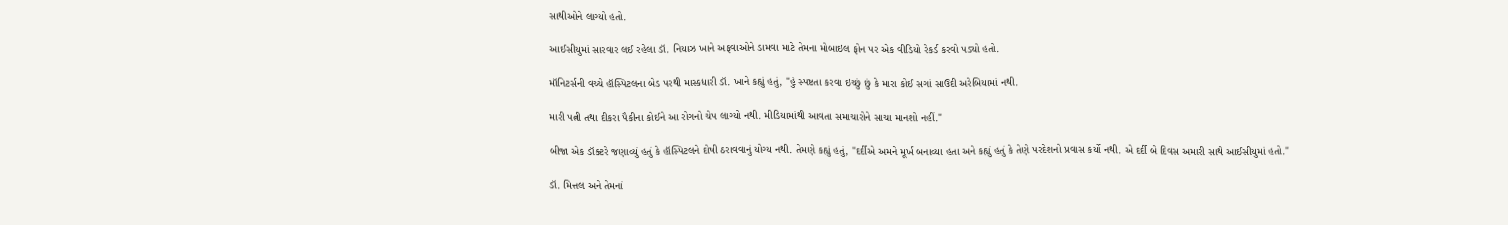સાથીઓને લાગ્યો હતો.

આઈસીયુમાં સારવાર લઈ રહેલા ડૉ. નિયાઝ ખાને અફવાઓને ડામવા માટે તેમના મોબાઇલ ફોન પર એક વીડિયો રેકર્ડ કરવો પડ્યો હતો.

મૉનિટર્સની વચ્ચે હૉસ્પિટલના બેડ પરથી માસ્કધારી ડૉ. ખાને કહ્યું હતું, "હું સ્પષ્ટતા કરવા ઇચ્છું છું કે મારા કોઈ સગાં સાઉદી અરેબિયામાં નથી.

મારી પત્ની તથા દીકરા પૈકીના કોઈને આ રોગનો ચેપ લાગ્યો નથી. મીડિયામાંથી આવતા સમાચારોને સાચા માનશો નહીં."

બીજા એક ડૉક્ટરે જણાવ્યું હતું કે હૉસ્પિટલને દોષી ઠરાવવાનું યોગ્ય નથી. તેમણે કહ્યું હતું, "દર્દીએ અમને મૂર્ખ બનાવ્યા હતા અને કહ્યું હતું કે તેણે પરદેશનો પ્રવાસ કર્યો નથી. એ દર્દી બે દિવસ અમારી સાથે આઈસીયુમાં હતો."

ડૉ. મિત્તલ અને તેમનાં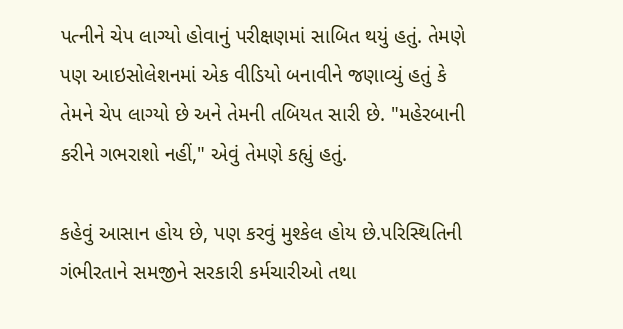પત્નીને ચેપ લાગ્યો હોવાનું પરીક્ષણમાં સાબિત થયું હતું. તેમણે પણ આઇસોલેશનમાં એક વીડિયો બનાવીને જણાવ્યું હતું કે તેમને ચેપ લાગ્યો છે અને તેમની તબિયત સારી છે. "મહેરબાની કરીને ગભરાશો નહીં," એવું તેમણે કહ્યું હતું.

કહેવું આસાન હોય છે, પણ કરવું મુશ્કેલ હોય છે.પરિસ્થિતિની ગંભીરતાને સમજીને સરકારી કર્મચારીઓ તથા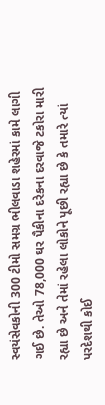સ્વયંસેવકોની 300 ટીમો સમગ્ર ભીલવાડા શહેરમાં કામે લાગી ગઈ છે. તેઓ 78,000 ઘર પૈકીના દરેકના દરવાજે ટકોરા મારી રહ્યા છે અને તેમાં રહેલા લોકોને પૂછી રહ્યા છે કે તમારે ત્યાં પરદેશથી કોઈ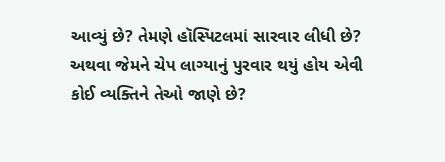આવ્યું છે? તેમણે હૉસ્પિટલમાં સારવાર લીધી છે? અથવા જેમને ચેપ લાગ્યાનું પુરવાર થયું હોય એવી કોઈ વ્યક્તિને તેઓ જાણે છે?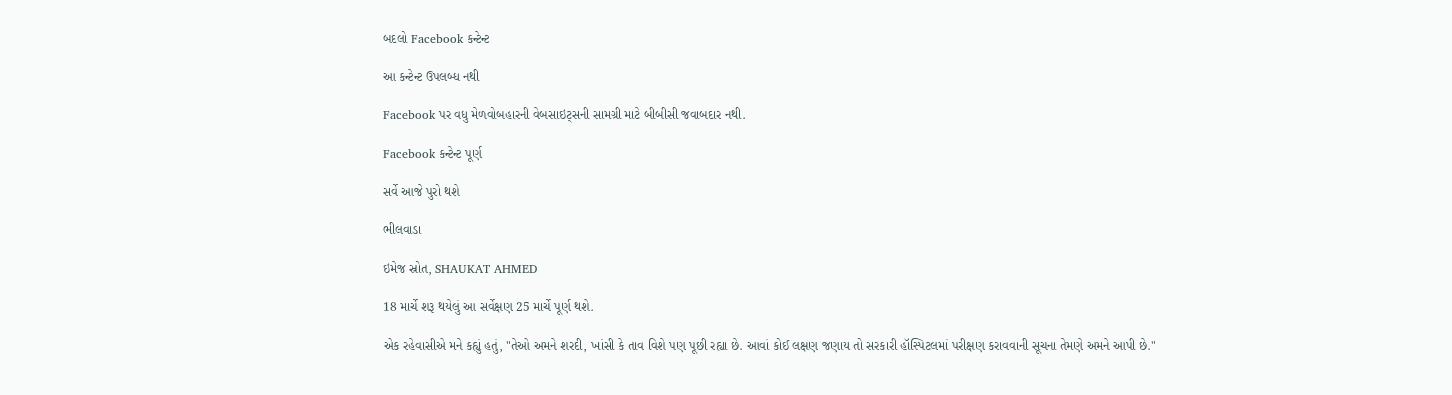બદલો Facebook કન્ટેન્ટ

આ કન્ટેન્ટ ઉપલબ્ધ નથી

Facebook પર વધુ મેળવોબહારની વેબસાઇટ્સની સામગ્રી માટે બીબીસી જવાબદાર નથી.

Facebook કન્ટેન્ટ પૂર્ણ

સર્વે આજે પુરો થશે

ભીલવાડા

ઇમેજ સ્રોત, SHAUKAT AHMED

18 માર્ચે શરૂ થયેલું આ સર્વેક્ષણ 25 માર્ચે પૂર્ણ થશે.

એક રહેવાસીએ મને કહ્યું હતું, "તેઓ અમને શરદી, ખાંસી કે તાવ વિશે પણ પૂછી રહ્યા છે. આવાં કોઈ લક્ષણ જણાય તો સરકારી હૉસ્પિટલમાં પરીક્ષણ કરાવવાની સૂચના તેમણે અમને આપી છે."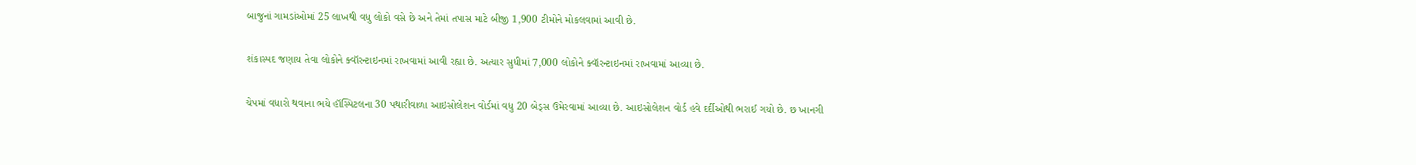બાજુનાં ગામડાંઓમાં 25 લાખથી વધુ લોકો વસે છે અને તેમાં તપાસ માટે બીજી 1,900 ટીમોને મોકલવામાં આવી છે.

શંકાસ્પદ જણાય તેવા લોકોને ક્વૉરન્ટાઇનમાં રાખવામાં આવી રહ્યા છે. અત્યાર સુધીમાં 7,000 લોકોને ક્વૉરન્ટાઇનમાં રાખવામાં આવ્યા છે.

ચેપમાં વધારો થવાના ભયે હૉસ્પિટલના 30 પથારીવાળા આઇસોલેશન વોર્ડમાં વધુ 20 બેડ્સ ઉમેરવામાં આવ્યા છે. આઇસોલેશન વોર્ડ હવે દર્દીઓથી ભરાઈ ગયો છે. છ ખાનગી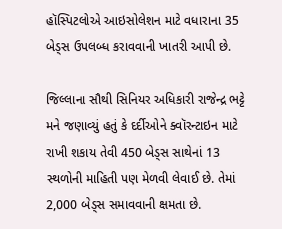હૉસ્પિટલોએ આઇસોલેશન માટે વધારાના 35 બેડ્સ ઉપલબ્ધ કરાવવાની ખાતરી આપી છે.

જિલ્લાના સૌથી સિનિયર અધિકારી રાજેન્દ્ર ભટ્ટે મને જણાવ્યું હતું કે દર્દીઓને ક્વૉરન્ટાઇન માટે રાખી શકાય તેવી 450 બેડ્સ સાથેનાં 13 સ્થળોની માહિતી પણ મેળવી લેવાઈ છે. તેમાં 2,000 બેડ્સ સમાવવાની ક્ષમતા છે.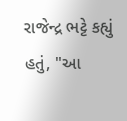રાજેન્દ્ર ભટ્ટે કહ્યું હતું, "આ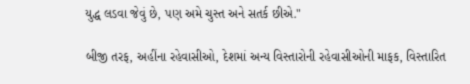યુદ્ધ લડવા જેવું છે, પણ અમે ચુસ્ત અને સતર્ક છીએ."

બીજી તરફ, અહીંના રહેવાસીઓ, દેશમાં અન્ય વિસ્તારોની રહેવાસીઓની માફક, વિસ્તારિત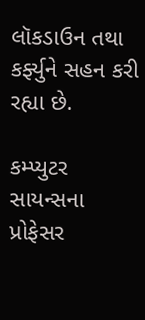લૉકડાઉન તથા કર્ફ્યુને સહન કરી રહ્યા છે.

કમ્પ્યુટર સાયન્સના પ્રોફેસર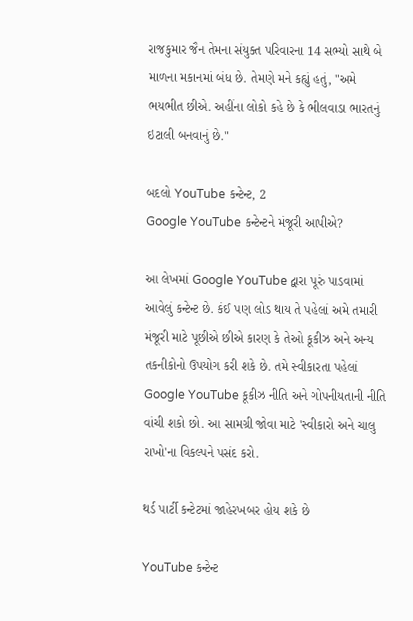રાજકુમાર જૈન તેમના સંયુક્ત પરિવારના 14 સભ્યો સાથે બે માળના મકાનમાં બંધ છે. તેમણે મને કહ્યું હતું, "અમે ભયભીત છીએ. અહીંના લોકો કહે છે કે ભીલવાડા ભારતનું ઇટાલી બનવાનું છે."

બદલો YouTube કન્ટેન્ટ, 2
Google YouTube કન્ટેન્ટને મંજૂરી આપીએ?

આ લેખમાં Google YouTube દ્વારા પૂરું પાડવામાં આવેલું કન્ટેન્ટ છે. કંઈ પણ લોડ થાય તે પહેલાં અમે તમારી મંજૂરી માટે પૂછીએ છીએ કારણ કે તેઓ કૂકીઝ અને અન્ય તકનીકોનો ઉપયોગ કરી શકે છે. તમે સ્વીકારતા પહેલાં Google YouTube કૂકીઝ નીતિ અને ગોપનીયતાની નીતિ વાંચી શકો છો. આ સામગ્રી જોવા માટે 'સ્વીકારો અને ચાલુ રાખો'ના વિકલ્પને પસંદ કરો.

થર્ડ પાર્ટી કન્ટેટમાં જાહેરખબર હોય શકે છે

YouTube કન્ટેન્ટ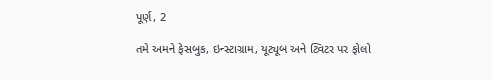પૂર્ણ, 2

તમે અમને ફેસબુક, ઇન્સ્ટાગ્રામ, યૂટ્યૂબ અને ટ્વિટર પર ફોલો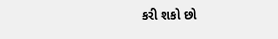કરી શકો છો